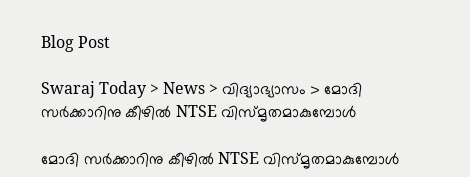Blog Post

Swaraj Today > News > വിദ്യാഭ്യാസം > മോദി സർക്കാറിനു കീഴിൽ NTSE വിസ്മൃതമാകുമ്പോൾ

മോദി സർക്കാറിനു കീഴിൽ NTSE വിസ്മൃതമാകുമ്പോൾ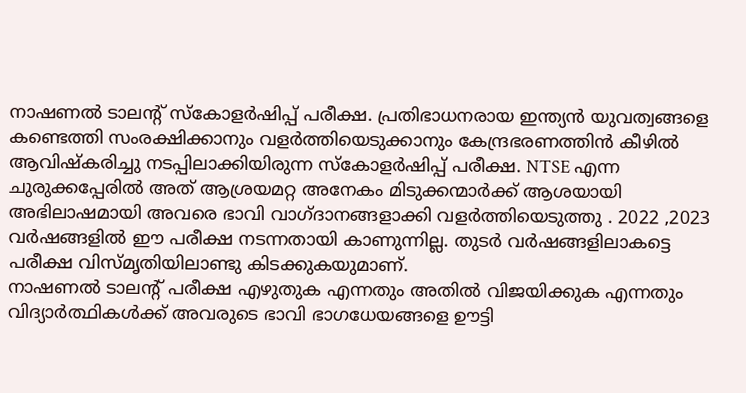നാഷണൽ ടാലന്റ് സ്കോളർഷിപ്പ് പരീക്ഷ. പ്രതിഭാധനരായ ഇന്ത്യൻ യുവത്വങ്ങളെ കണ്ടെത്തി സംരക്ഷിക്കാനും വളർത്തിയെടുക്കാനും കേന്ദ്രഭരണത്തിൻ കീഴിൽ ആവിഷ്കരിച്ചു നടപ്പിലാക്കിയിരുന്ന സ്കോളർഷിപ്പ് പരീക്ഷ. NTSE എന്ന ചുരുക്കപ്പേരിൽ അത് ആശ്രയമറ്റ അനേകം മിടുക്കന്മാർക്ക് ആശയായി അഭിലാഷമായി അവരെ ഭാവി വാഗ്ദാനങ്ങളാക്കി വളർത്തിയെടുത്തു . 2022 ,2023 വർഷങ്ങളിൽ ഈ പരീക്ഷ നടന്നതായി കാണുന്നില്ല. തുടർ വർഷങ്ങളിലാകട്ടെ പരീക്ഷ വിസ്മൃതിയിലാണ്ടു കിടക്കുകയുമാണ്.
നാഷണൽ ടാലന്റ് പരീക്ഷ എഴുതുക എന്നതും അതിൽ വിജയിക്കുക എന്നതും വിദ്യാർത്ഥികൾക്ക് അവരുടെ ഭാവി ഭാഗധേയങ്ങളെ ഊട്ടി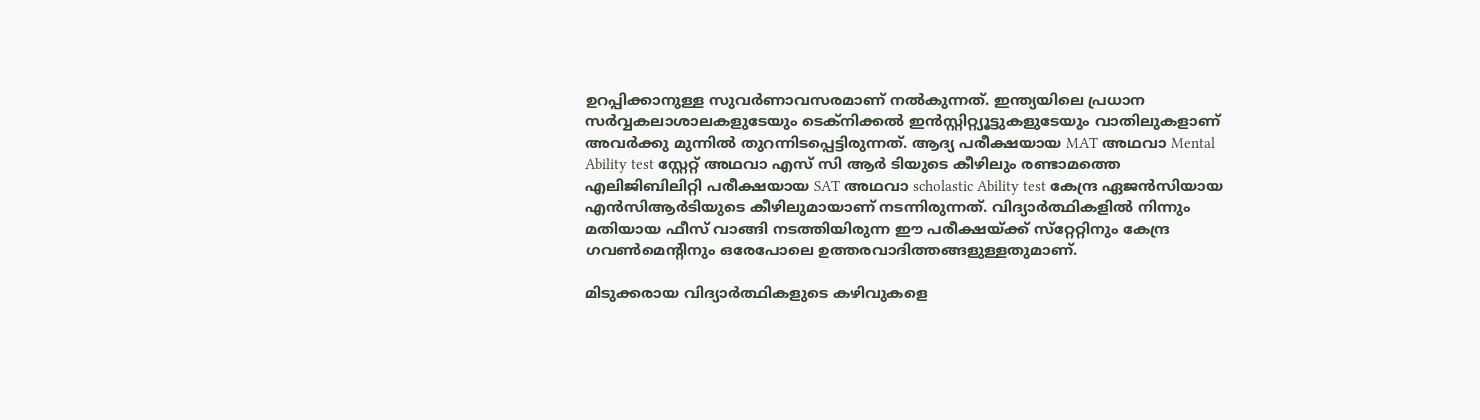ഉറപ്പിക്കാനുള്ള സുവർണാവസരമാണ് നൽകുന്നത്. ഇന്ത്യയിലെ പ്രധാന സർവ്വകലാശാലകളുടേയും ടെക്നിക്കൽ ഇൻസ്റ്റിറ്റ്യൂട്ടുകളുടേയും വാതിലുകളാണ് അവർക്കു മുന്നിൽ തുറന്നിടപ്പെട്ടിരുന്നത്. ആദ്യ പരീക്ഷയായ MAT അഥവാ Mental Ability test സ്റ്റേറ്റ് അഥവാ എസ് സി ആർ ടിയുടെ കീഴിലും രണ്ടാമത്തെ എലിജിബിലിറ്റി പരീക്ഷയായ SAT അഥവാ scholastic Ability test കേന്ദ്ര ഏജൻസിയായ എൻസിആർടിയുടെ കീഴിലുമായാണ് നടന്നിരുന്നത്. വിദ്യാർത്ഥികളിൽ നിന്നും മതിയായ ഫീസ് വാങ്ങി നടത്തിയിരുന്ന ഈ പരീക്ഷയ്ക്ക് സ്‌റ്റേറ്റിനും കേന്ദ്ര ഗവൺമെന്റിനും ഒരേപോലെ ഉത്തരവാദിത്തങ്ങളുള്ളതുമാണ്.

മിടുക്കരായ വിദ്യാർത്ഥികളുടെ കഴിവുകളെ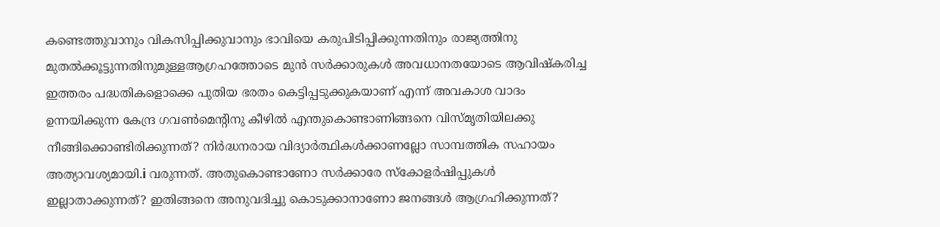കണ്ടെത്തുവാനും വികസിപ്പിക്കുവാനും ഭാവിയെ കരുപിടിപ്പിക്കുന്നതിനും രാജ്യത്തിനു മുതൽക്കൂട്ടുന്നതിനുമുള്ളആഗ്രഹത്തോടെ മുൻ സർക്കാരുകൾ അവധാനതയോടെ ആവിഷ്കരിച്ച ഇത്തരം പദ്ധതികളൊക്കെ പുതിയ ഭരതം കെട്ടിപ്പടുക്കുകയാണ് എന്ന് അവകാശ വാദം ഉന്നയിക്കുന്ന കേന്ദ്ര ഗവൺമെന്റിനു കീഴിൽ എന്തുകൊണ്ടാണിങ്ങനെ വിസ്മൃതിയിലക്കു നീങ്ങിക്കൊണ്ടിരിക്കുന്നത്? നിർദ്ധനരായ വിദ്യാർത്ഥികൾക്കാണല്ലോ സാമ്പത്തിക സഹായം അത്യാവശ്യമായി.i വരുന്നത്. അതുകൊണ്ടാണോ സർക്കാരേ സ്കോളർഷിപ്പുകൾ ഇല്ലാതാക്കുന്നത്? ഇതിങ്ങനെ അനുവദിച്ചു കൊടുക്കാനാണോ ജനങ്ങൾ ആഗ്രഹിക്കുന്നത്?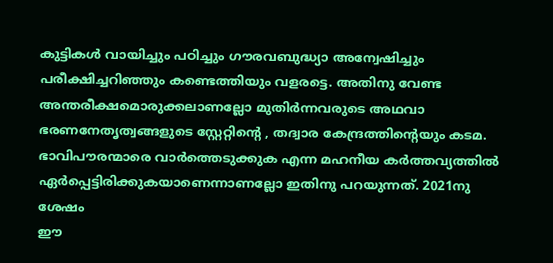കുട്ടികൾ വായിച്ചും പഠിച്ചും ഗൗരവബുദ്ധ്യാ അന്വേഷിച്ചും പരീക്ഷിച്ചറിഞ്ഞും കണ്ടെത്തിയും വളരട്ടെ. അതിനു വേണ്ട അന്തരീക്ഷമൊരുക്കലാണല്ലോ മുതിർന്നവരുടെ അഥവാ ഭരണനേതൃത്വങ്ങളുടെ സ്റ്റേറ്റിന്റെ , തദ്വാര കേന്ദ്രത്തിന്റെയും കടമ. ഭാവിപൗരന്മാരെ വാർത്തെടുക്കുക എന്ന മഹനീയ കർത്തവ്യത്തിൽ ഏർപ്പെട്ടിരിക്കുകയാണെന്നാണല്ലോ ഇതിനു പറയുന്നത്. 2021നു ശേഷം
ഈ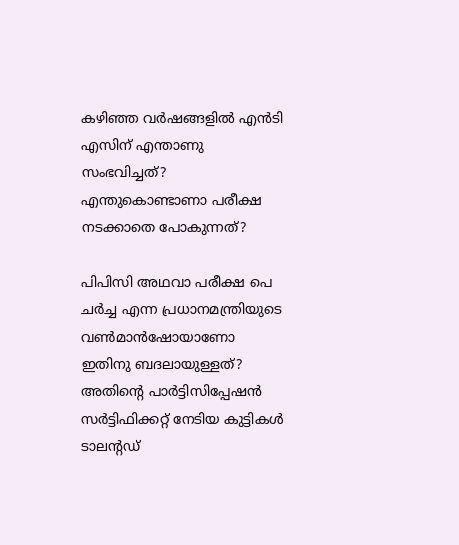കഴിഞ്ഞ വർഷങ്ങളിൽ എൻടി എസിന് എന്താണു സംഭവിച്ചത്? എന്തുകൊണ്ടാണാ പരീക്ഷ നടക്കാതെ പോകുന്നത്?

പിപിസി അഥവാ പരീക്ഷ പെ ചർച്ച എന്ന പ്രധാനമന്ത്രിയുടെ വൺമാൻഷോയാണോ ഇതിനു ബദലായുള്ളത്? അതിന്റെ പാർട്ടിസിപ്പേഷൻ സർട്ടിഫിക്കറ്റ് നേടിയ കുട്ടികൾ ടാലന്റഡ്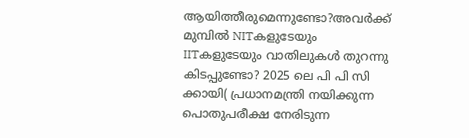ആയിത്തീരുമെന്നുണ്ടോ?അവർക്ക് മുമ്പിൽ NITകളുടേയും IITകളുടേയും വാതിലുകൾ തുറന്നു കിടപ്പുണ്ടോ? 2025 ലെ പി പി സി ക്കായി( പ്രധാനമന്ത്രി നയിക്കുന്ന പൊതുപരീക്ഷ നേരിടുന്ന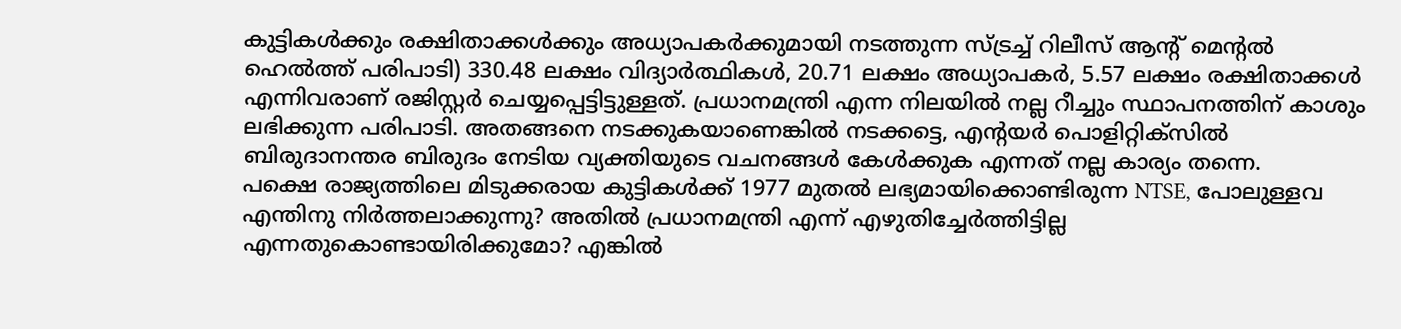കുട്ടികൾക്കും രക്ഷിതാക്കൾക്കും അധ്യാപകർക്കുമായി നടത്തുന്ന സ്ട്രച്ച് റിലീസ് ആന്റ് മെന്റൽ ഹെൽത്ത് പരിപാടി) 330.48 ലക്ഷം വിദ്യാർത്ഥികൾ, 20.71 ലക്ഷം അധ്യാപകർ, 5.57 ലക്ഷം രക്ഷിതാക്കൾ എന്നിവരാണ് രജിസ്റ്റർ ചെയ്യപ്പെട്ടിട്ടുള്ളത്. പ്രധാനമന്ത്രി എന്ന നിലയിൽ നല്ല റീച്ചും സ്ഥാപനത്തിന് കാശും ലഭിക്കുന്ന പരിപാടി. അതങ്ങനെ നടക്കുകയാണെങ്കിൽ നടക്കട്ടെ, എന്റയർ പൊളിറ്റിക്സിൽ ബിരുദാനന്തര ബിരുദം നേടിയ വ്യക്തിയുടെ വചനങ്ങൾ കേൾക്കുക എന്നത് നല്ല കാര്യം തന്നെ.
പക്ഷെ രാജ്യത്തിലെ മിടുക്കരായ കുട്ടികൾക്ക് 1977 മുതൽ ലഭ്യമായിക്കൊണ്ടിരുന്ന NTSE, പോലുള്ളവ എന്തിനു നിർത്തലാക്കുന്നു? അതിൽ പ്രധാനമന്ത്രി എന്ന് എഴുതിച്ചേർത്തിട്ടില്ല എന്നതുകൊണ്ടായിരിക്കുമോ? എങ്കിൽ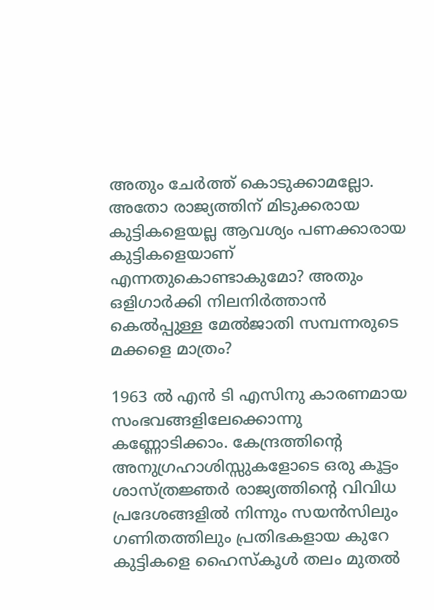അതും ചേർത്ത് കൊടുക്കാമല്ലോ. അതോ രാജ്യത്തിന് മിടുക്കരായ കുട്ടികളെയല്ല ആവശ്യം പണക്കാരായ കുട്ടികളെയാണ് എന്നതുകൊണ്ടാകുമോ? അതും ഒളിഗാർക്കി നിലനിർത്താൻ കെൽപ്പുള്ള മേൽജാതി സമ്പന്നരുടെ മക്കളെ മാത്രം?

1963 ൽ എൻ ടി എസിനു കാരണമായ സംഭവങ്ങളിലേക്കൊന്നു കണ്ണോടിക്കാം. കേന്ദ്രത്തിന്റെ അനുഗ്രഹാശിസ്സുകളോടെ ഒരു കൂട്ടം ശാസ്ത്രജ്ഞർ രാജ്യത്തിന്റെ വിവിധ പ്രദേശങ്ങളിൽ നിന്നും സയൻസിലും ഗണിതത്തിലും പ്രതിഭകളായ കുറേ കുട്ടികളെ ഹൈസ്കൂൾ തലം മുതൽ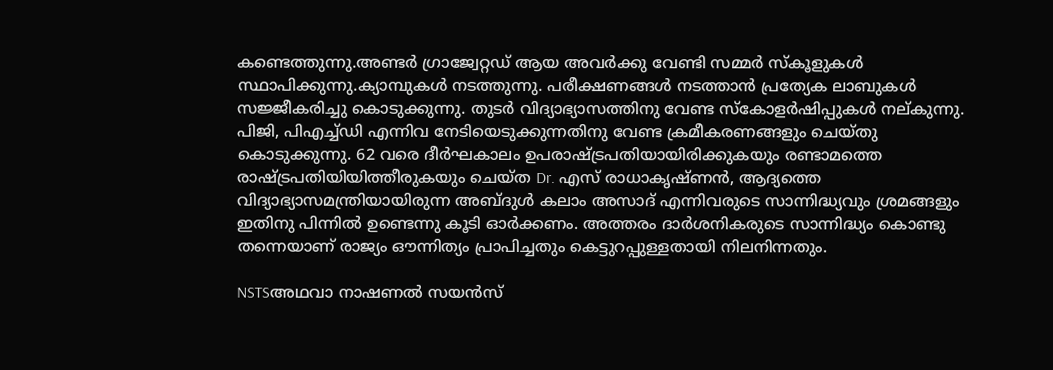കണ്ടെത്തുന്നു.അണ്ടർ ഗ്രാജ്വേറ്റഡ് ആയ അവർക്കു വേണ്ടി സമ്മർ സ്കൂളുകൾ സ്ഥാപിക്കുന്നു.ക്യാമ്പുകൾ നടത്തുന്നു. പരീക്ഷണങ്ങൾ നടത്താൻ പ്രത്യേക ലാബുകൾ സജ്ജീകരിച്ചു കൊടുക്കുന്നു. തുടർ വിദ്യാഭ്യാസത്തിനു വേണ്ട സ്കോളർഷിപ്പുകൾ നല്കുന്നു. പിജി, പിഎച്ച്ഡി എന്നിവ നേടിയെടുക്കുന്നതിനു വേണ്ട ക്രമീകരണങ്ങളും ചെയ്തു കൊടുക്കുന്നു. 62 വരെ ദീർഘകാലം ഉപരാഷ്ട്രപതിയായിരിക്കുകയും രണ്ടാമത്തെ രാഷ്ട്രപതിയിയിത്തീരുകയും ചെയ്ത Dr. എസ് രാധാകൃഷ്ണൻ, ആദ്യത്തെ വിദ്യാഭ്യാസമന്ത്രിയായിരുന്ന അബ്ദുൾ കലാം അസാദ് എന്നിവരുടെ സാന്നിദ്ധ്യവും ശ്രമങ്ങളും ഇതിനു പിന്നിൽ ഉണ്ടെന്നു കൂടി ഓർക്കണം. അത്തരം ദാർശനികരുടെ സാന്നിദ്ധ്യം കൊണ്ടു തന്നെയാണ് രാജ്യം ഔന്നിത്യം പ്രാപിച്ചതും കെട്ടുറപ്പുള്ളതായി നിലനിന്നതും.

NSTSഅഥവാ നാഷണൽ സയൻസ്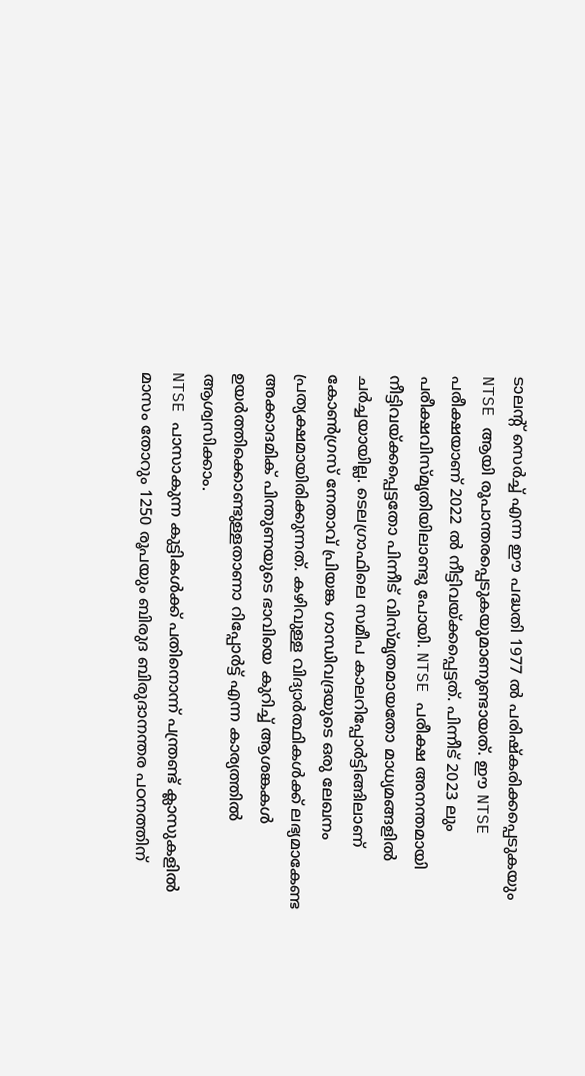ടാലന്റ് സെർച്ച് എന്ന ഈ പദ്ധതി 1977 ൽ പരിഷ്കരിക്കപ്പെടുകയും NTSE ആയി രൂപാന്തരപ്പെടുകയുമാണുണ്ടായത്. ഈ NTSE പരീക്ഷയാണ് 2022 ൽ നീട്ടിവയ്ക്കപ്പെട്ടത്. പിന്നീട് 2023 ലും പരീക്ഷവിസ്മൃതിയിലാണ്ടു പോയി. NTSE പരീക്ഷ അനന്തമായി നീട്ടിവയ്ക്കപ്പെട്ടതോ പിന്നീട് വിസ്മൃതമായതോ മാധ്യമങ്ങളിൽ ചർച്ചയായില്ല. ടെലഗ്രാഫിലെ സമീപ കാലറിപ്പോർട്ടിങ്ങിലാണ് കോൺഗ്രസ് നേതാവ് പ്രിയങ്ക ഗാന്ധിവദ്രയുടെ ഒരു ലേഖനം പ്രത്യക്ഷമായിരിക്കുന്നത്. കഴിവുള്ള വിദ്യാർത്ഥികൾക്ക് ലഭ്യമാകേണ്ട അക്കാദമിക് പിന്തുണയുടെ ഭാവിയെ കുറിച്ച് ആശങ്കകൾ ഉയർത്തിക്കൊണ്ടുള്ളതാണാ റിപ്പോർട്ട് എന്ന കാര്യത്തിൽ ആശ്വസിക്കാം.
NTSE പാസാകുന്ന കുട്ടികൾക്ക് പതിനൊന്ന് പന്ത്രണ്ട് ക്ലാസുകളിൽ മാസം തോറും 1250 രൂപയും ബിരുദ ബിരുദാനന്തര പഠനത്തിന്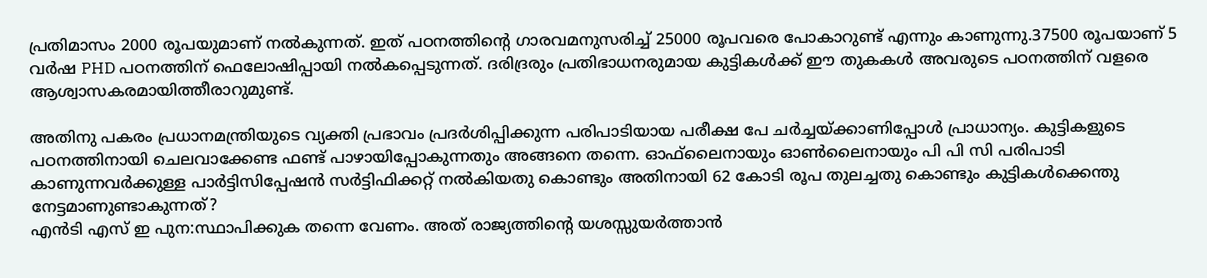പ്രതിമാസം 2000 രൂപയുമാണ് നൽകുന്നത്. ഇത് പഠനത്തിന്റെ ഗാരവമനുസരിച്ച് 25000 രൂപവരെ പോകാറുണ്ട് എന്നും കാണുന്നു.37500 രൂപയാണ് 5 വർഷ PHD പഠനത്തിന് ഫെലോഷിപ്പായി നൽകപ്പെടുന്നത്. ദരിദ്രരും പ്രതിഭാധനരുമായ കുട്ടികൾക്ക് ഈ തുകകൾ അവരുടെ പഠനത്തിന് വളരെ ആശ്വാസകരമായിത്തീരാറുമുണ്ട്.

അതിനു പകരം പ്രധാനമന്ത്രിയുടെ വ്യക്തി പ്രഭാവം പ്രദർശിപ്പിക്കുന്ന പരിപാടിയായ പരീക്ഷ പേ ചർച്ചയ്ക്കാണിപ്പോൾ പ്രാധാന്യം. കുട്ടികളുടെ പഠനത്തിനായി ചെലവാക്കേണ്ട ഫണ്ട് പാഴായിപ്പോകുന്നതും അങ്ങനെ തന്നെ. ഓഫ്‌ലൈനായും ഓൺലൈനായും പി പി സി പരിപാടി കാണുന്നവർക്കുള്ള പാർട്ടിസിപ്പേഷൻ സർട്ടിഫിക്കറ്റ് നൽകിയതു കൊണ്ടും അതിനായി 62 കോടി രൂപ തുലച്ചതു കൊണ്ടും കുട്ടികൾക്കെന്തു നേട്ടമാണുണ്ടാകുന്നത്?
എൻടി എസ് ഇ പുന:സ്ഥാപിക്കുക തന്നെ വേണം. അത് രാജ്യത്തിന്റെ യശസ്സുയർത്താൻ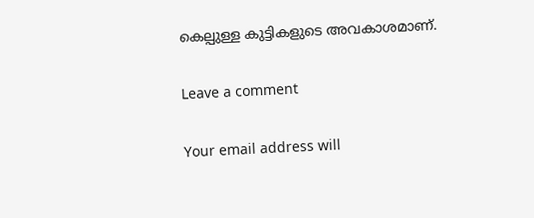കെല്പുള്ള കുട്ടികളുടെ അവകാശമാണ്.

Leave a comment

Your email address will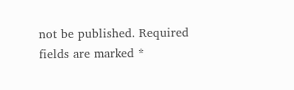not be published. Required fields are marked *